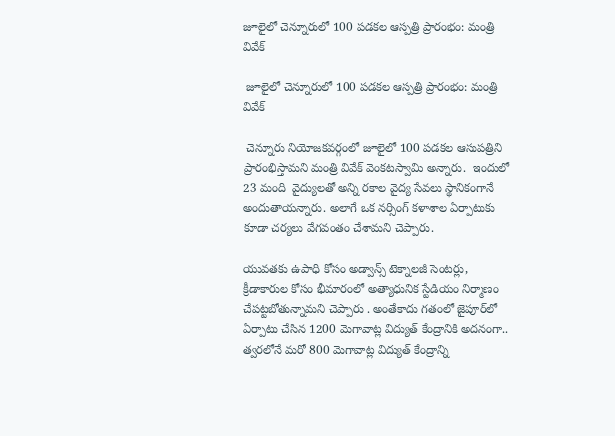జూలైలో చెన్నూరులో 100 పడకల ఆస్పత్రి ప్రారంభం: మంత్రి వివేక్

 జూలైలో చెన్నూరులో 100 పడకల ఆస్పత్రి ప్రారంభం: మంత్రి వివేక్

 చెన్నూరు నియోజకవర్గంలో జూలైలో 100 పడకల ఆసుపత్రిని ప్రారంభిస్తామని మంత్రి వివేక్ వెంకటస్వామి అన్నారు.  ఇందులో 23 మంది  వైద్యులతో అన్ని రకాల వైద్య సేవలు స్థానికంగానే అందుతాయన్నారు. అలాగే ఒక నర్సింగ్ కళాశాల ఏర్పాటుకు కూడా చర్యలు వేగవంతం చేశామని చెప్పారు.

యువతకు ఉపాధి కోసం అడ్వాన్స్ టెక్నాలజీ సెంటర్లు, క్రీడాకారుల కోసం భీమారంలో అత్యాధునిక స్టేడియం నిర్మాణం చేపట్టబోతున్నామని చెప్పారు . అంతేకాదు గతంలో జైపూర్‌లో ఏర్పాటు చేసిన 1200 మెగావాట్ల విద్యుత్ కేంద్రానికి అదనంగా.. త్వరలోనే మరో 800 మెగావాట్ల విద్యుత్ కేంద్రాన్ని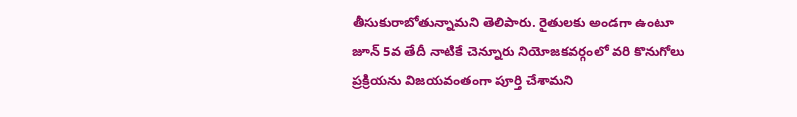తీసుకురాబోతున్నామని తెలిపారు. రైతులకు అండగా ఉంటూ జూన్ 5వ తేదీ నాటికే చెన్నూరు నియోజకవర్గంలో వరి కొనుగోలు ప్రక్రియను విజయవంతంగా పూర్తి చేశామని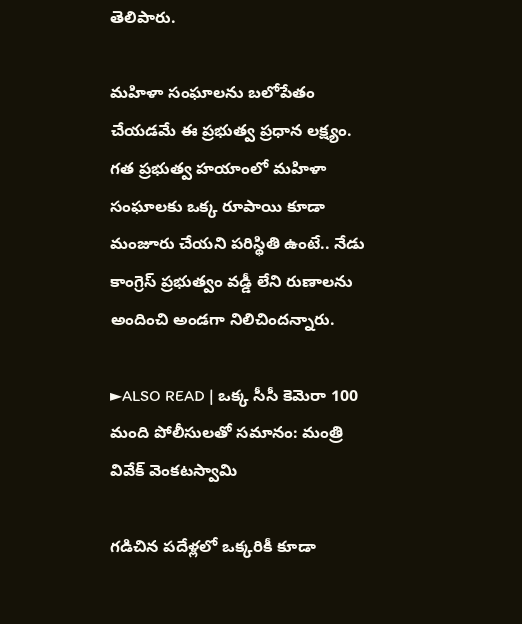తెలిపారు.

మహిళా సంఘాలను బలోపేతం చేయడమే ఈ ప్రభుత్వ ప్రధాన లక్ష్యం. గత ప్రభుత్వ హయాంలో మహిళా సంఘాలకు ఒక్క రూపాయి కూడా మంజూరు చేయని పరిస్థితి ఉంటే.. నేడు  కాంగ్రెస్ ప్రభుత్వం వడ్డీ లేని రుణాలను అందించి అండగా నిలిచిందన్నారు.

►ALSO READ | ఒక్క సీసీ కెమెరా 100 మంది పోలీసులతో సమానం: మంత్రి వివేక్ వెంకటస్వామి

గడిచిన పదేళ్లలో ఒక్కరికీ కూడా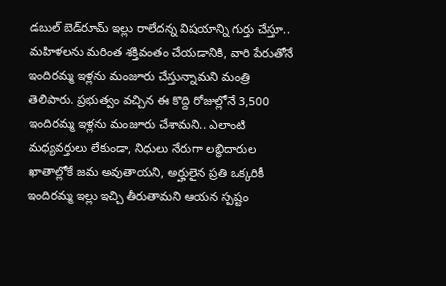డబుల్ బెడ్‌రూమ్ ఇల్లు రాలేదన్న విషయాన్ని గుర్తు చేస్తూ.. మహిళలను మరింత శక్తివంతం చేయడానికి, వారి పేరుతోనే ఇందిరమ్మ ఇళ్లను మంజూరు చేస్తున్నామని మంత్రి తెలిపారు. ప్రభుత్వం వచ్చిన ఈ కొద్ది రోజుల్లోనే 3,500 ఇందిరమ్మ ఇళ్లను మంజూరు చేశామని.. ఎలాంటి మధ్యవర్తులు లేకుండా, నిధులు నేరుగా లబ్ధిదారుల ఖాతాల్లోకే జమ అవుతాయని, అర్హులైన ప్రతి ఒక్కరికీ ఇందిరమ్మ ఇల్లు ఇచ్చి తీరుతామని ఆయన స్పష్టం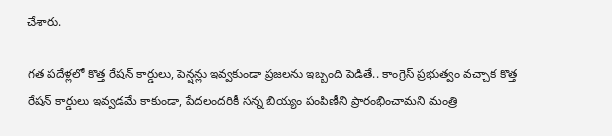చేశారు.

గత పదేళ్లలో కొత్త రేషన్ కార్డులు, పెన్షన్లు ఇవ్వకుండా ప్రజలను ఇబ్బంది పెడితే.. కాంగ్రెస్ ప్రభుత్వం వచ్చాక కొత్త రేషన్ కార్డులు ఇవ్వడమే కాకుండా, పేదలందరికీ సన్న బియ్యం పంపిణీని ప్రారంభించామని మంత్రి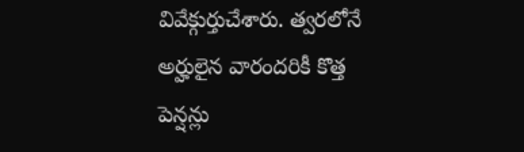వివేక్గుర్తుచేశారు. త్వరలోనే అర్హులైన వారందరికీ కొత్త పెన్షన్లు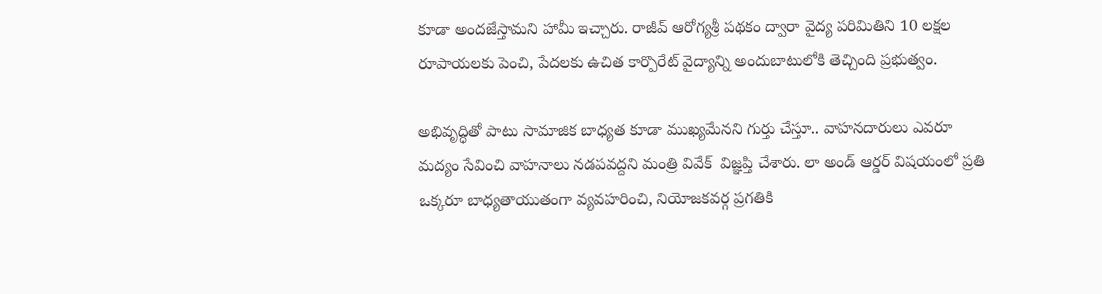కూడా అందజేస్తామని హామీ ఇచ్చారు. రాజీవ్ ఆరోగ్యశ్రీ పథకం ద్వారా వైద్య పరిమితిని 10 లక్షల రూపాయలకు పెంచి, పేదలకు ఉచిత కార్పొరేట్ వైద్యాన్ని అందుబాటులోకి తెచ్చింది ప్రభుత్వం.

అభివృద్ధితో పాటు సామాజిక బాధ్యత కూడా ముఖ్యమేనని గుర్తు చేస్తూ.. వాహనదారులు ఎవరూ మద్యం సేవించి వాహనాలు నడపవద్దని మంత్రి వివేక్  విజ్ఞప్తి చేశారు. లా అండ్ ఆర్డర్ విషయంలో ప్రతి ఒక్కరూ బాధ్యతాయుతంగా వ్యవహరించి, నియోజకవర్గ ప్రగతికి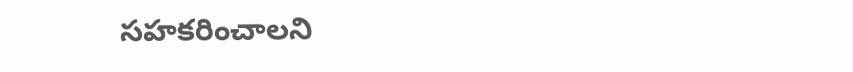సహకరించాలని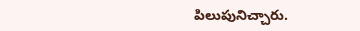పిలుపునిచ్చారు.